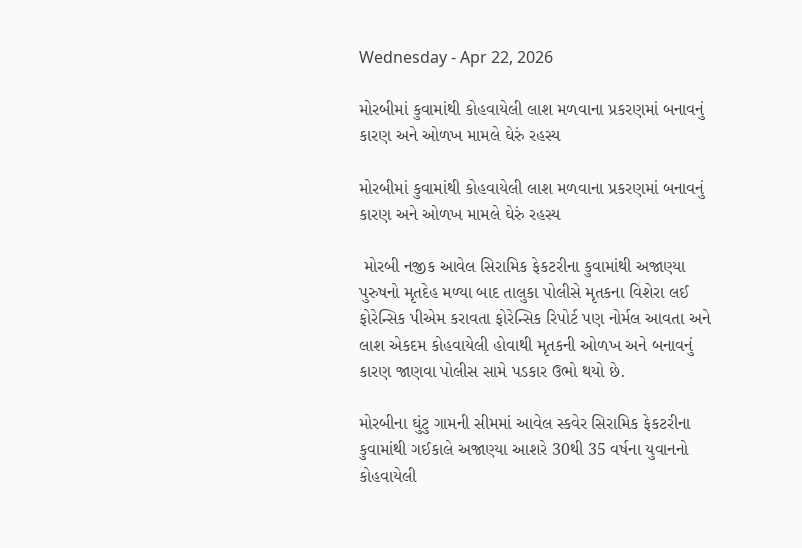Wednesday - Apr 22, 2026

મોરબીમાં કુવામાંથી કોહવાયેલી લાશ મળવાના પ્રકરણમાં બનાવનું કારણ અને ઓળખ મામલે ઘેરું રહસ્ય

મોરબીમાં કુવામાંથી કોહવાયેલી લાશ મળવાના પ્રકરણમાં બનાવનું કારણ અને ઓળખ મામલે ઘેરું રહસ્ય

 મોરબી નજીક આવેલ સિરામિક ફેકટરીના કુવામાંથી અજાણ્યા પુરુષનો મૃતદેહ મળ્યા બાદ તાલુકા પોલીસે મૃતકના વિશેરા લઈ ફોરેન્સિક પીએમ કરાવતા ફોરેન્સિક રિપોર્ટ પણ નોર્મલ આવતા અને લાશ એકદમ કોહવાયેલી હોવાથી મૃતકની ઓળખ અને બનાવનું કારણ જાણવા પોલીસ સામે પડકાર ઉભો થયો છે.

મોરબીના ઘુંટુ ગામની સીમમાં આવેલ સ્કવેર સિરામિક ફેકટરીના કુવામાંથી ગઈકાલે અજાણ્યા આશરે 30થી 35 વર્ષના યુવાનનો કોહવાયેલી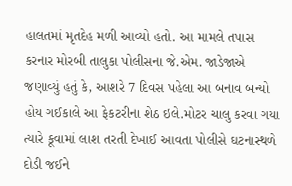હાલતમાં મૃતદેહ મળી આવ્યો હતો. આ મામલે તપાસ કરનાર મોરબી તાલુકા પોલીસના જે.એમ. જાડેજાએ જણાવ્યું હતું કે, આશરે 7 દિવસ પહેલા આ બનાવ બન્યો હોય ગઈકાલે આ ફેકટરીના શેઠ ઇલે.મોટર ચાલુ કરવા ગયા ત્યારે કૂવામાં લાશ તરતી દેખાઈ આવતા પોલીસે ઘટનાસ્થળે દોડી જઈને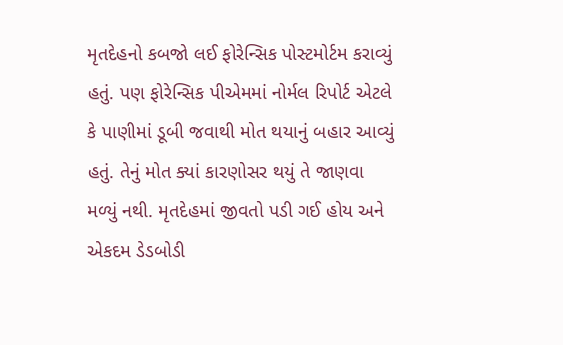મૃતદેહનો કબજો લઈ ફોરેન્સિક પોસ્ટમોર્ટમ કરાવ્યું હતું. પણ ફોરેન્સિક પીએમમાં નોર્મલ રિપોર્ટ એટલે કે પાણીમાં ડૂબી જવાથી મોત થયાનું બહાર આવ્યું હતું. તેનું મોત ક્યાં કારણોસર થયું તે જાણવા મળ્યું નથી. મૃતદેહમાં જીવતો પડી ગઈ હોય અને એકદમ ડેડબોડી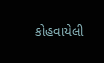કોહવાયેલી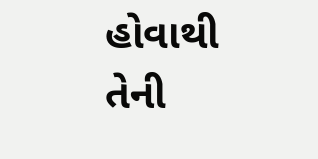હોવાથી તેની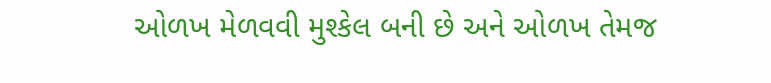ઓળખ મેળવવી મુશ્કેલ બની છે અને ઓળખ તેમજ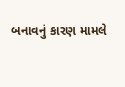બનાવનું કારણ મામલે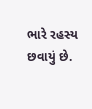ભારે રહસ્ય છવાયું છે.